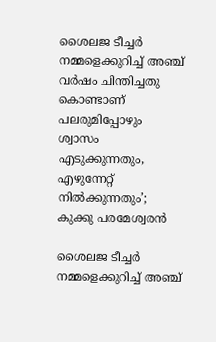ശൈലജ ടീച്ചർ നമ്മളെക്കുറിച്ച് അഞ്ച് വർഷം ചിന്തിച്ചതു കൊണ്ടാണ് പലരുമിപ്പോഴും ശ്വാസം എടുക്കുന്നതും, എഴുന്നേറ്റ് നിൽക്കുന്നതും’; കുക്കു പരമേശ്വരൻ

ശൈലജ ടീച്ചര്‍ നമ്മളെക്കുറിച്ച് അഞ്ച്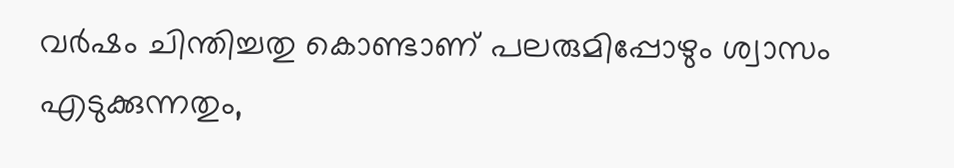വര്‍ഷം ചിന്തിച്ചതു കൊണ്ടാണ് പലരുമിപ്പോഴും ശ്വാസം എടുക്കുന്നതും,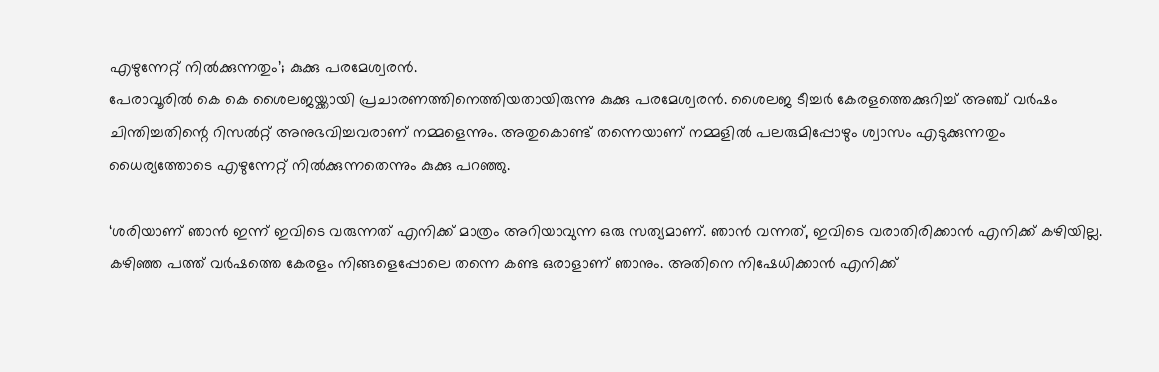എഴുന്നേറ്റ് നില്‍ക്കുന്നതും’; കുക്കു പരമേശ്വരന്‍.
പേരാവൂരില്‍ കെ കെ ശൈലജയ്ക്കായി പ്രചാരണത്തിനെത്തിയതായിരുന്നു കുക്കു പരമേശ്വരന്‍. ശൈലജ ടീച്ചര്‍ കേരളത്തെക്കുറിച്ച് അഞ്ച് വര്‍ഷം ചിന്തിച്ചതിന്റെ റിസല്‍റ്റ് അനുഭവിച്ചവരാണ് നമ്മളെന്നും. അതുകൊണ്ട് തന്നെയാണ് നമ്മളില്‍ പലരുമിപ്പോഴും ശ്വാസം എടുക്കുന്നതും ധൈര്യത്തോടെ എഴുന്നേറ്റ് നില്‍ക്കുന്നതെന്നും കുക്കു പറഞ്ഞു.

‘ശരിയാണ് ഞാന്‍ ഇന്ന് ഇവിടെ വരുന്നത് എനിക്ക് മാത്രം അറിയാവുന്ന ഒരു സത്യമാണ്. ഞാന്‍ വന്നത്, ഇവിടെ വരാതിരിക്കാന്‍ എനിക്ക് കഴിയില്ല. കഴിഞ്ഞ പത്ത് വര്‍ഷത്തെ കേരളം നിങ്ങളെപ്പോലെ തന്നെ കണ്ട ഒരാളാണ് ഞാനും. അതിനെ നിഷേധിക്കാന്‍ എനിക്ക്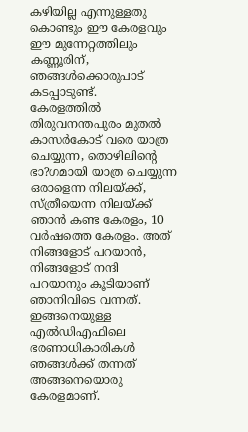കഴിയില്ല എന്നുള്ളതു കൊണ്ടും ഈ കേരളവും ഈ മുന്നേറ്റത്തിലും കണ്ണൂരിന്, ഞങ്ങള്‍ക്കൊരുപാട് കടപ്പാടുണ്ട്.
കേരളത്തില്‍ തിരുവനന്തപുരം മുതല്‍ കാസര്‍കോട് വരെ യാത്ര ചെയ്യുന്ന, തൊഴിലിന്റെ ഭാ?ഗമായി യാത്ര ചെയ്യുന്ന ഒരാളെന്ന നിലയ്ക്ക്, സ്ത്രീയെന്ന നിലയ്ക്ക് ഞാന്‍ കണ്ട കേരളം, 10 വര്‍ഷത്തെ കേരളം. അത് നിങ്ങളോട് പറയാന്‍, നിങ്ങളോട് നന്ദി പറയാനും കൂടിയാണ് ഞാനിവിടെ വന്നത്. ഇങ്ങനെയുള്ള എല്‍ഡിഎഫിലെ ഭരണാധികാരികള്‍ ഞങ്ങള്‍ക്ക് തന്നത് അങ്ങനെയൊരു കേരളമാണ്.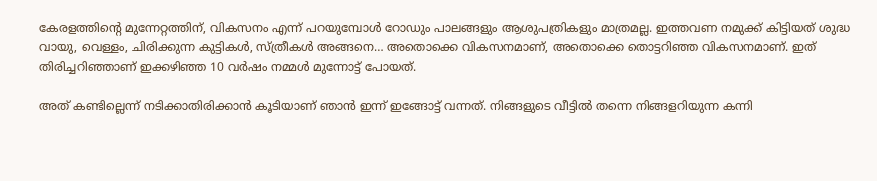കേരളത്തിന്റെ മുന്നേറ്റത്തിന്, വികസനം എന്ന് പറയുമ്പോള്‍ റോഡും പാലങ്ങളും ആശുപത്രികളും മാത്രമല്ല. ഇത്തവണ നമുക്ക് കിട്ടിയത് ശുദ്ധ വായു, വെള്ളം, ചിരിക്കുന്ന കുട്ടികള്‍, സ്ത്രീകള്‍ അങ്ങനെ… അതൊക്കെ വികസനമാണ്, അതൊക്കെ തൊട്ടറിഞ്ഞ വികസനമാണ്. ഇത് തിരിച്ചറിഞ്ഞാണ് ഇക്കഴിഞ്ഞ 10 വര്‍ഷം നമ്മള്‍ മുന്നോട്ട് പോയത്.

അത് കണ്ടില്ലെന്ന് നടിക്കാതിരിക്കാന്‍ കൂടിയാണ് ഞാന്‍ ഇന്ന് ഇങ്ങോട്ട് വന്നത്. നിങ്ങളുടെ വീട്ടില്‍ തന്നെ നിങ്ങളറിയുന്ന കന്നി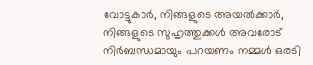വോട്ടുകാര്‍, നിങ്ങളുടെ അയല്‍ക്കാര്‍, നിങ്ങളുടെ സുഹൃത്തുക്കള്‍ അവരോട് നിര്‍ബന്ധമായും പറയണം നമ്മള്‍ ഒരടി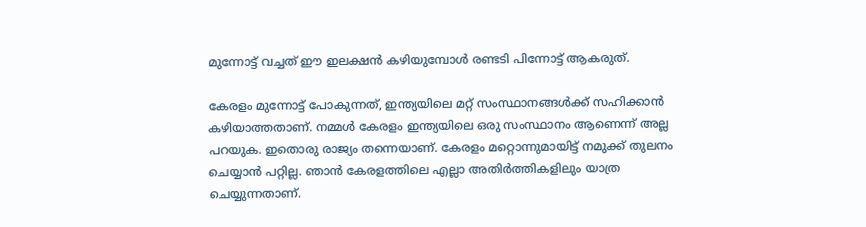മുന്നോട്ട് വച്ചത് ഈ ഇലക്ഷന്‍ കഴിയുമ്പോള്‍ രണ്ടടി പിന്നോട്ട് ആകരുത്.

കേരളം മുന്നോട്ട് പോകുന്നത്, ഇന്ത്യയിലെ മറ്റ് സംസ്ഥാനങ്ങള്‍ക്ക് സഹിക്കാന്‍ കഴിയാത്തതാണ്. നമ്മള്‍ കേരളം ഇന്ത്യയിലെ ഒരു സംസ്ഥാനം ആണെന്ന് അല്ല പറയുക. ഇതൊരു രാജ്യം തന്നെയാണ്. കേരളം മറ്റൊന്നുമായിട്ട് നമുക്ക് തുലനം ചെയ്യാന്‍ പറ്റില്ല. ഞാന്‍ കേരളത്തിലെ എല്ലാ അതിര്‍ത്തികളിലും യാത്ര ചെയ്യുന്നതാണ്.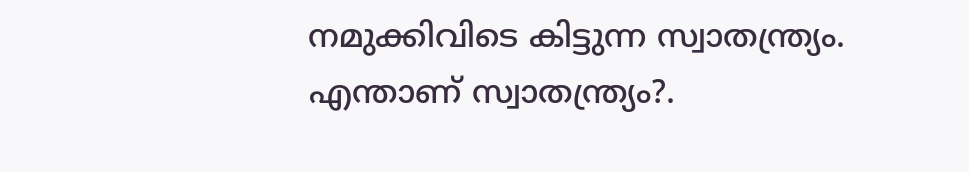നമുക്കിവിടെ കിട്ടുന്ന സ്വാതന്ത്ര്യം. എന്താണ് സ്വാതന്ത്ര്യം?.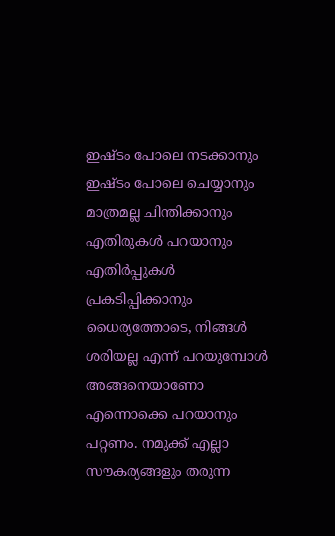ഇഷ്ടം പോലെ നടക്കാനും ഇഷ്ടം പോലെ ചെയ്യാനും മാത്രമല്ല ചിന്തിക്കാനും എതിരുകള്‍ പറയാനും എതിര്‍പ്പുകള്‍ പ്രകടിപ്പിക്കാനും ധൈര്യത്തോടെ, നിങ്ങള്‍ ശരിയല്ല എന്ന് പറയുമ്പോള്‍ അങ്ങനെയാണോ എന്നൊക്കെ പറയാനും പറ്റണം. നമുക്ക് എല്ലാ സൗകര്യങ്ങളും തരുന്ന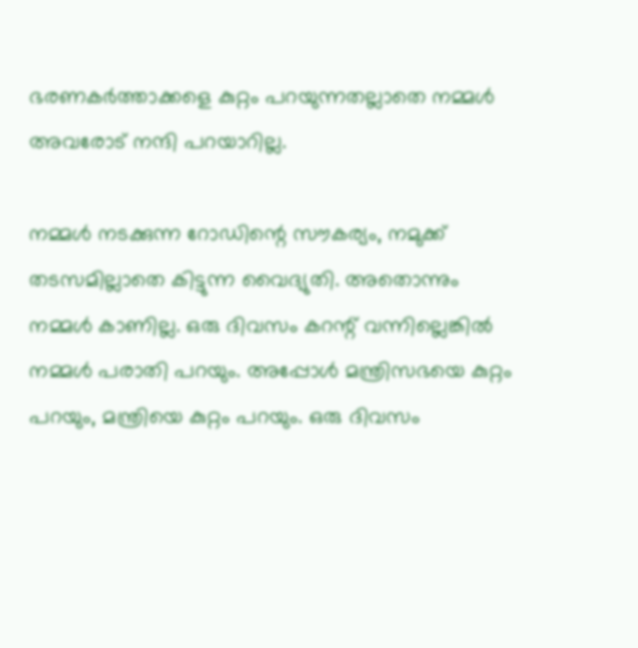ഭരണകര്‍ത്താക്കളെ കുറ്റം പറയുന്നതല്ലാതെ നമ്മള്‍ അവരോട് നന്ദി പറയാറില്ല.

നമ്മള്‍ നടക്കുന്ന റോഡിന്റെ സൗകര്യം, നമുക്ക് തടസമില്ലാതെ കിട്ടുന്ന വൈദ്യുതി. അതൊന്നും നമ്മള്‍ കാണില്ല. ഒരു ദിവസം കറന്റ് വന്നില്ലെങ്കില്‍ നമ്മള്‍ പരാതി പറയും. അപ്പോള്‍ മന്ത്രിസഭയെ കുറ്റം പറയും, മന്ത്രിയെ കുറ്റം പറയും. ഒരു ദിവസം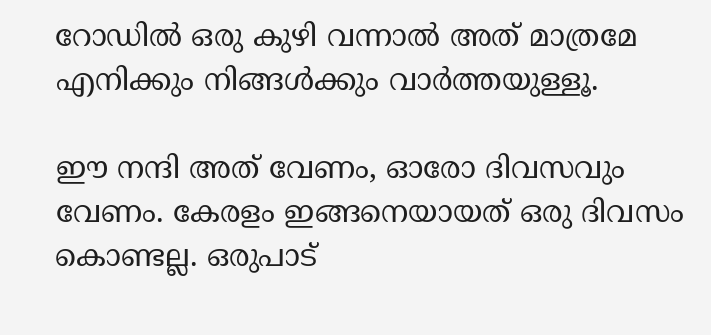റോഡില്‍ ഒരു കുഴി വന്നാല്‍ അത് മാത്രമേ എനിക്കും നിങ്ങള്‍ക്കും വാര്‍ത്തയുള്ളൂ.

ഈ നന്ദി അത് വേണം, ഓരോ ദിവസവും വേണം. കേരളം ഇങ്ങനെയായത് ഒരു ദിവസം കൊണ്ടല്ല. ഒരുപാട്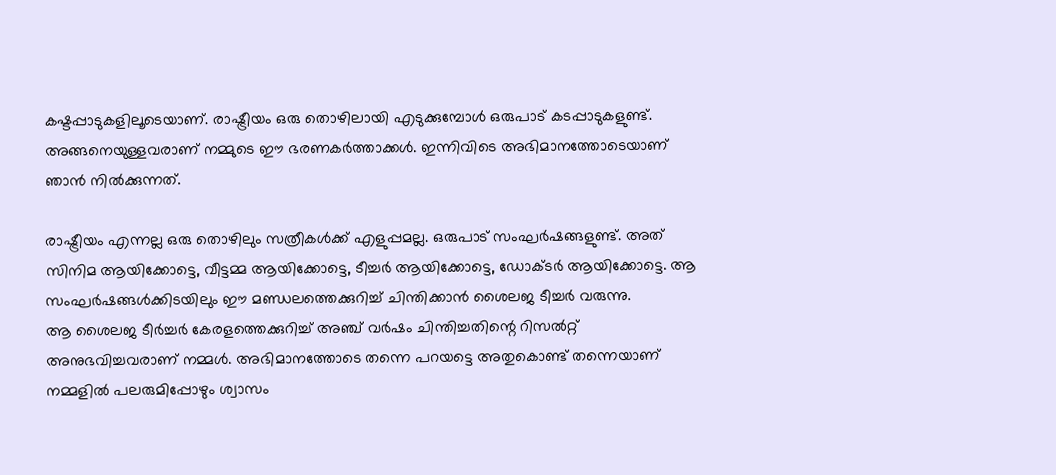കഷ്ടപ്പാടുകളിലൂടെയാണ്. രാഷ്ട്രീയം ഒരു തൊഴിലായി എടുക്കുമ്പോള്‍ ഒരുപാട് കടപ്പാടുകളുണ്ട്. അങ്ങനെയുള്ളവരാണ് നമ്മുടെ ഈ ഭരണകര്‍ത്താക്കള്‍. ഇന്നിവിടെ അഭിമാനത്തോടെയാണ് ഞാന്‍ നില്‍ക്കുന്നത്.

രാഷ്ട്രീയം എന്നല്ല ഒരു തൊഴിലും സത്രീകള്‍ക്ക് എളുപ്പമല്ല. ഒരുപാട് സംഘര്‍ഷങ്ങളുണ്ട്. അത് സിനിമ ആയിക്കോട്ടെ, വീട്ടമ്മ ആയിക്കോട്ടെ, ടീച്ചര്‍ ആയിക്കോട്ടെ, ഡോക്ടര്‍ ആയിക്കോട്ടെ. ആ സംഘര്‍ഷങ്ങള്‍ക്കിടയിലും ഈ മണ്ഡലത്തെക്കുറിച്ച് ചിന്തിക്കാന്‍ ശൈലജ ടീച്ചര്‍ വരുന്നു.
ആ ശൈലജ ടീര്‍ച്ചര്‍ കേരളത്തെക്കുറിച്ച് അഞ്ച് വര്‍ഷം ചിന്തിച്ചതിന്റെ റിസല്‍റ്റ് അനുഭവിച്ചവരാണ് നമ്മള്‍. അഭിമാനത്തോടെ തന്നെ പറയട്ടെ അതുകൊണ്ട് തന്നെയാണ് നമ്മളില്‍ പലരുമിപ്പോഴും ശ്വാസം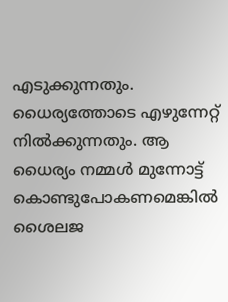എടുക്കുന്നതും.
ധൈര്യത്തോടെ എഴുന്നേറ്റ് നില്‍ക്കുന്നതും. ആ ധൈര്യം നമ്മള്‍ മുന്നോട്ട് കൊണ്ടുപോകണമെങ്കില്‍ ശൈലജ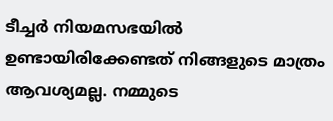ടീച്ചര്‍ നിയമസഭയില്‍ ഉണ്ടായിരിക്കേണ്ടത് നിങ്ങളുടെ മാത്രം ആവശ്യമല്ല. നമ്മുടെ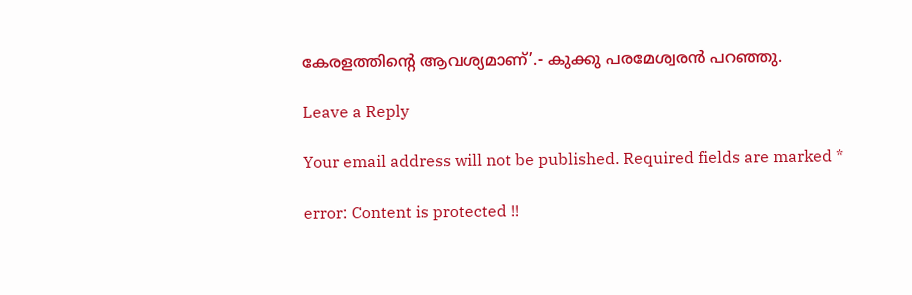കേരളത്തിന്റെ ആവശ്യമാണ്’.- കുക്കു പരമേശ്വരന്‍ പറഞ്ഞു.

Leave a Reply

Your email address will not be published. Required fields are marked *

error: Content is protected !!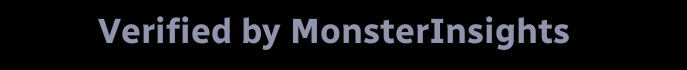Verified by MonsterInsights